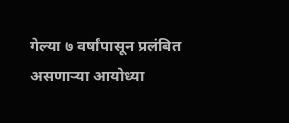गेल्या ७ वर्षांपासून प्रलंबित असणाऱ्या आयोध्या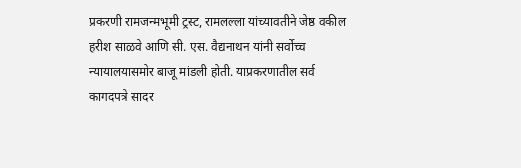प्रकरणी रामजन्मभूमी ट्रस्ट, रामलल्ला यांच्यावतीने जेष्ठ वकील हरीश साळवे आणि सी. एस. वैद्यनाथन यांनी सर्वोच्च न्यायालयासमोर बाजू मांडली होती. याप्रकरणातील सर्व कागदपत्रे सादर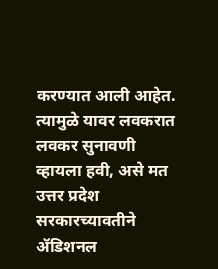करण्यात आली आहेत. त्यामुळे यावर लवकरात लवकर सुनावणी व्हायला हवी, असे मत उत्तर प्रदेश सरकारच्यावतीने ॲडिशनल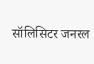सॉलिसिटर जनरल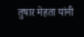तुषार मेहता यांनी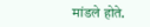मांडले होते.